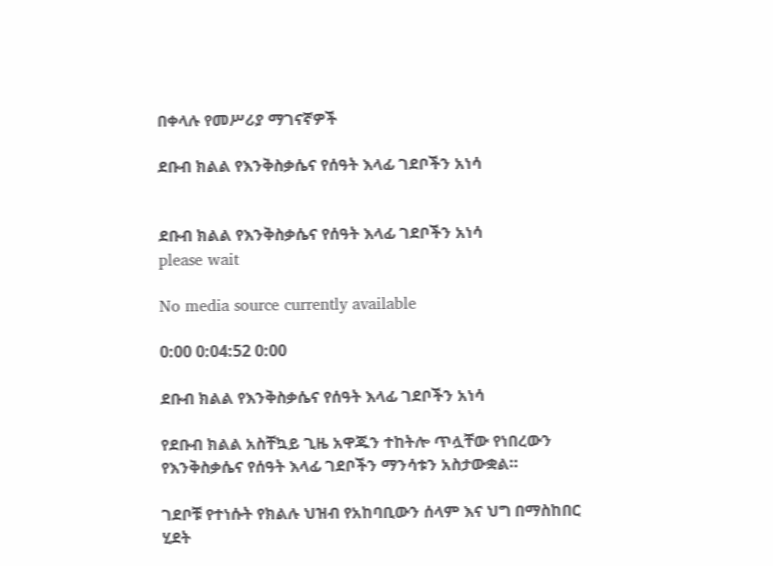በቀላሉ የመሥሪያ ማገናኛዎች

ደቡብ ክልል የእንቅስቃሴና የሰዓት እላፊ ገደቦችን አነሳ


ደቡብ ክልል የእንቅስቃሴና የሰዓት እላፊ ገደቦችን አነሳ
please wait

No media source currently available

0:00 0:04:52 0:00

ደቡብ ክልል የእንቅስቃሴና የሰዓት እላፊ ገደቦችን አነሳ

የደቡብ ክልል አስቸኳይ ጊዜ አዋጁን ተከትሎ ጥሏቸው የነበረውን የእንቅስቃሴና የሰዓት እላፊ ገደቦችን ማንሳቱን አስታውቋል።

ገደቦቹ የተነሱት የክልሉ ህዝብ የአከባቢውን ሰላም እና ህግ በማስከበር ሂደት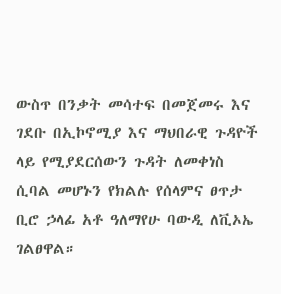ውስጥ በንቃት መሳተፍ በመጀመሩ እና ገደቡ በኢኮኖሚያ እና ማህበራዊ ጉዳዮች ላይ የሚያደርሰውን ጉዳት ለመቀነስ ሲባል መሆኑን የክልሉ የሰላምና ፀጥታ ቢሮ ኃላፊ አቶ ዓለማየሁ ባውዲ ለቪኦኤ ገልፀዋል።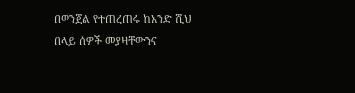በወንጀል የተጠረጠሩ ከአንድ ሺህ በላይ ሰዎች መያዛቸውንና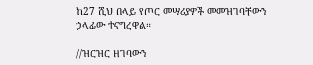ከ27 ሺህ በላይ የጦር መሣሪያዎች መመዝገባቸውን ኃላፊው ተናግረዋል።

//ዝርዝር ዘገባውን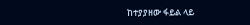ከተያያዘው ፋይል ላይ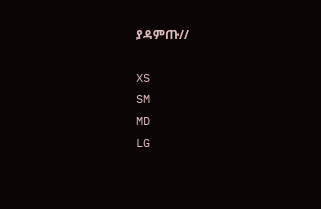ያዳምጡ//

XS
SM
MD
LG